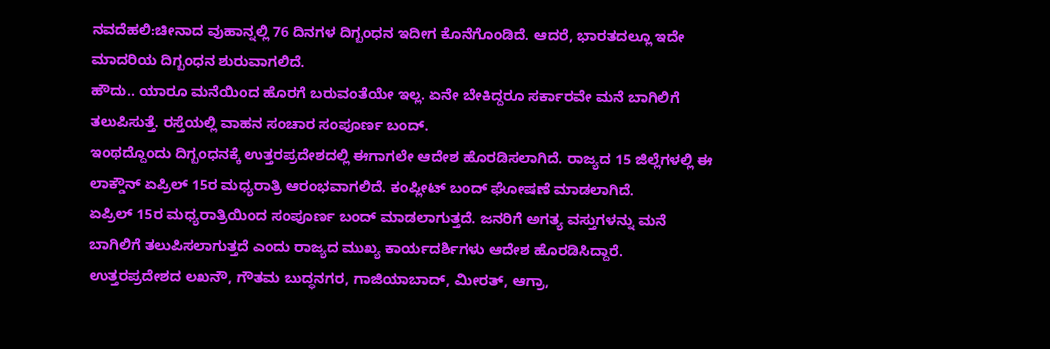ನವದೆಹಲಿ:ಚೀನಾದ ವುಹಾನ್ನಲ್ಲಿ 76 ದಿನಗಳ ದಿಗ್ಬಂಧನ ಇದೀಗ ಕೊನೆಗೊಂಡಿದೆ. ಆದರೆ, ಭಾರತದಲ್ಲೂ ಇದೇ ಮಾದರಿಯ ದಿಗ್ಬಂಧನ ಶುರುವಾಗಲಿದೆ.
ಹೌದು.. ಯಾರೂ ಮನೆಯಿಂದ ಹೊರಗೆ ಬರುವಂತೆಯೇ ಇಲ್ಲ. ಏನೇ ಬೇಕಿದ್ದರೂ ಸರ್ಕಾರವೇ ಮನೆ ಬಾಗಿಲಿಗೆ ತಲುಪಿಸುತ್ತೆ. ರಸ್ತೆಯಲ್ಲಿ ವಾಹನ ಸಂಚಾರ ಸಂಪೂರ್ಣ ಬಂದ್.
ಇಂಥದ್ದೊಂದು ದಿಗ್ಬಂಧನಕ್ಕೆ ಉತ್ತರಪ್ರದೇಶದಲ್ಲಿ ಈಗಾಗಲೇ ಆದೇಶ ಹೊರಡಿಸಲಾಗಿದೆ. ರಾಜ್ಯದ 15 ಜಿಲ್ಲೆಗಳಲ್ಲಿ ಈ ಲಾಕ್ಡೌನ್ ಏಪ್ರಿಲ್ 15ರ ಮಧ್ಯರಾತ್ರಿ ಆರಂಭವಾಗಲಿದೆ. ಕಂಪ್ಲೀಟ್ ಬಂದ್ ಘೋಷಣೆ ಮಾಡಲಾಗಿದೆ.
ಏಪ್ರಿಲ್ 15ರ ಮಧ್ಯರಾತ್ರಿಯಿಂದ ಸಂಪೂರ್ಣ ಬಂದ್ ಮಾಡಲಾಗುತ್ತದೆ. ಜನರಿಗೆ ಅಗತ್ಯ ವಸ್ತುಗಳನ್ನು ಮನೆ ಬಾಗಿಲಿಗೆ ತಲುಪಿಸಲಾಗುತ್ತದೆ ಎಂದು ರಾಜ್ಯದ ಮುಖ್ಯ ಕಾರ್ಯದರ್ಶಿಗಳು ಆದೇಶ ಹೊರಡಿಸಿದ್ದಾರೆ. ಉತ್ತರಪ್ರದೇಶದ ಲಖನೌ, ಗೌತಮ ಬುದ್ಧನಗರ, ಗಾಜಿಯಾಬಾದ್, ಮೀರತ್, ಆಗ್ರಾ,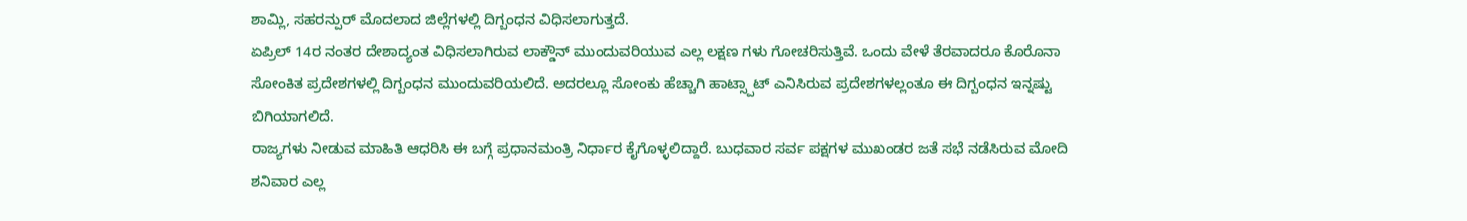ಶಾಮ್ಲಿ, ಸಹರನ್ಪುರ್ ಮೊದಲಾದ ಜಿಲ್ಲೆಗಳಲ್ಲಿ ದಿಗ್ಬಂಧನ ವಿಧಿಸಲಾಗುತ್ತದೆ.
ಏಪ್ರಿಲ್ 14ರ ನಂತರ ದೇಶಾದ್ಯಂತ ವಿಧಿಸಲಾಗಿರುವ ಲಾಕ್ಡೌನ್ ಮುಂದುವರಿಯುವ ಎಲ್ಲ ಲಕ್ಷಣ ಗಳು ಗೋಚರಿಸುತ್ತಿವೆ. ಒಂದು ವೇಳೆ ತೆರವಾದರೂ ಕೊರೊನಾ ಸೋಂಕಿತ ಪ್ರದೇಶಗಳಲ್ಲಿ ದಿಗ್ಬಂಧನ ಮುಂದುವರಿಯಲಿದೆ. ಅದರಲ್ಲೂ ಸೋಂಕು ಹೆಚ್ಚಾಗಿ ಹಾಟ್ಸ್ಪಾಟ್ ಎನಿಸಿರುವ ಪ್ರದೇಶಗಳಲ್ಲಂತೂ ಈ ದಿಗ್ಬಂಧನ ಇನ್ನಷ್ಟು ಬಿಗಿಯಾಗಲಿದೆ.
ರಾಜ್ಯಗಳು ನೀಡುವ ಮಾಹಿತಿ ಆಧರಿಸಿ ಈ ಬಗ್ಗೆ ಪ್ರಧಾನಮಂತ್ರಿ ನಿರ್ಧಾರ ಕೈಗೊಳ್ಳಲಿದ್ದಾರೆ. ಬುಧವಾರ ಸರ್ವ ಪಕ್ಷಗಳ ಮುಖಂಡರ ಜತೆ ಸಭೆ ನಡೆಸಿರುವ ಮೋದಿ ಶನಿವಾರ ಎಲ್ಲ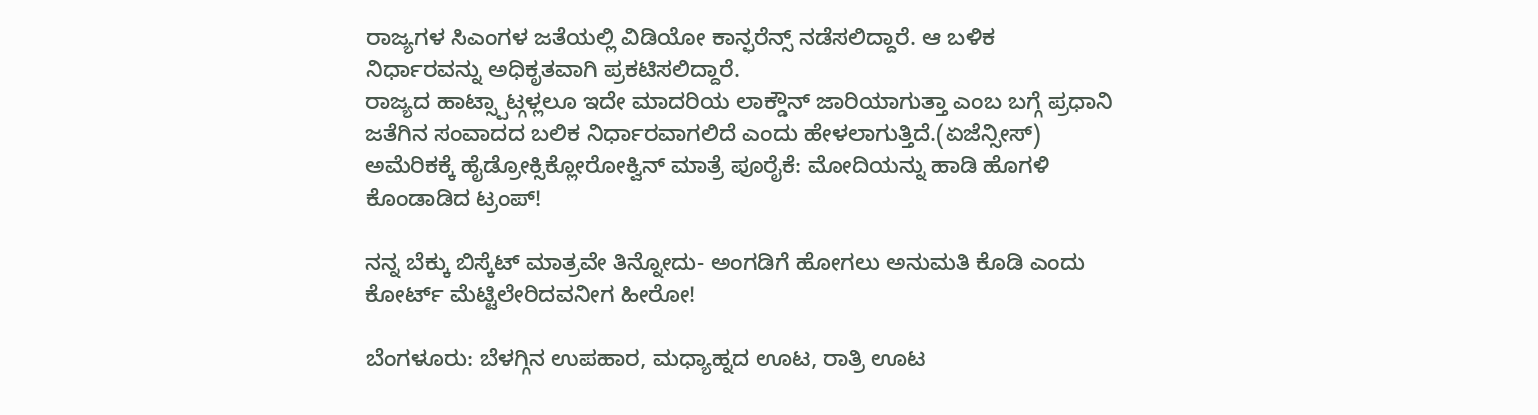ರಾಜ್ಯಗಳ ಸಿಎಂಗಳ ಜತೆಯಲ್ಲಿ ವಿಡಿಯೋ ಕಾನ್ಫರೆನ್ಸ್ ನಡೆಸಲಿದ್ದಾರೆ. ಆ ಬಳಿಕ ನಿರ್ಧಾರವನ್ನು ಅಧಿಕೃತವಾಗಿ ಪ್ರಕಟಿಸಲಿದ್ದಾರೆ.
ರಾಜ್ಯದ ಹಾಟ್ಸ್ಪಾಟ್ಗಳ್ಲಲೂ ಇದೇ ಮಾದರಿಯ ಲಾಕ್ಡೌನ್ ಜಾರಿಯಾಗುತ್ತಾ ಎಂಬ ಬಗ್ಗೆ ಪ್ರಧಾನಿ ಜತೆಗಿನ ಸಂವಾದದ ಬಲಿಕ ನಿರ್ಧಾರವಾಗಲಿದೆ ಎಂದು ಹೇಳಲಾಗುತ್ತಿದೆ.(ಏಜೆನ್ಸೀಸ್)
ಅಮೆರಿಕಕ್ಕೆ ಹೈಡ್ರೋಕ್ಸಿಕ್ಲೋರೋಕ್ವಿನ್ ಮಾತ್ರೆ ಪೂರೈಕೆ: ಮೋದಿಯನ್ನು ಹಾಡಿ ಹೊಗಳಿ ಕೊಂಡಾಡಿದ ಟ್ರಂಪ್‌!

ನನ್ನ ಬೆಕ್ಕು ಬಿಸ್ಕೆಟ್ ಮಾತ್ರವೇ ತಿನ್ನೋದು- ಅಂಗಡಿಗೆ ಹೋಗಲು ಅನುಮತಿ ಕೊಡಿ ಎಂದು ಕೋರ್ಟ್ ಮೆಟ್ಟಿಲೇರಿದವನೀಗ ಹೀರೋ!

ಬೆಂಗಳೂರು: ಬೆಳಗ್ಗಿನ ಉಪಹಾರ, ಮಧ್ಯಾಹ್ನದ ಊಟ, ರಾತ್ರಿ ಊಟ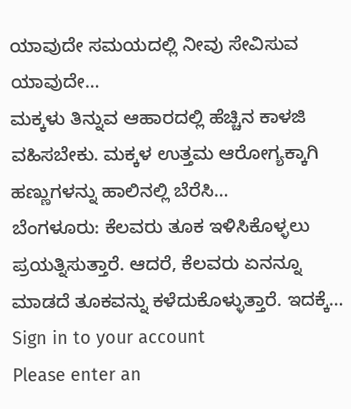ಯಾವುದೇ ಸಮಯದಲ್ಲಿ ನೀವು ಸೇವಿಸುವ ಯಾವುದೇ…
ಮಕ್ಕಳು ತಿನ್ನುವ ಆಹಾರದಲ್ಲಿ ಹೆಚ್ಚಿನ ಕಾಳಜಿ ವಹಿಸಬೇಕು. ಮಕ್ಕಳ ಉತ್ತಮ ಆರೋಗ್ಯಕ್ಕಾಗಿ ಹಣ್ಣುಗಳನ್ನು ಹಾಲಿನಲ್ಲಿ ಬೆರೆಸಿ…
ಬೆಂಗಳೂರು: ಕೆಲವರು ತೂಕ ಇಳಿಸಿಕೊಳ್ಳಲು ಪ್ರಯತ್ನಿಸುತ್ತಾರೆ. ಆದರೆ, ಕೆಲವರು ಏನನ್ನೂ ಮಾಡದೆ ತೂಕವನ್ನು ಕಳೆದುಕೊಳ್ಳುತ್ತಾರೆ. ಇದಕ್ಕೆ…
Sign in to your account
Please enter an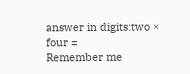answer in digits:two × four =
Remember me